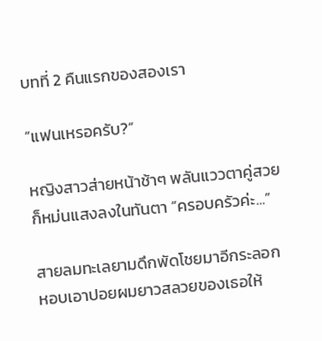บทที่ 2 คืนแรกของสองเรา

“แฟนเหรอครับ?”

หญิงสาวส่ายหน้าช้าๆ พลันแววตาคู่สวยก็หม่นแสงลงในทันตา “ครอบครัวค่ะ...”

สายลมทะเลยามดึกพัดโชยมาอีกระลอก หอบเอาปอยผมยาวสลวยของเธอให้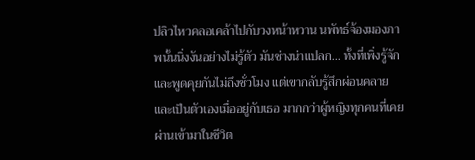ปลิวไหวคลอเคล้าไปกับวงหน้าหวาน นพัทธ์จ้องมองภาพนั้นนิ่งงันอย่างไม่รู้ตัว มันช่างน่าแปลก... ทั้งที่เพิ่งรู้จักและพูดคุยกันไม่ถึงชั่วโมง แต่เขากลับรู้สึกผ่อนคลายและเป็นตัวเองเมื่ออยู่กับเธอ มากกว่าผู้หญิงทุกคนที่เคยผ่านเข้ามาในชีวิต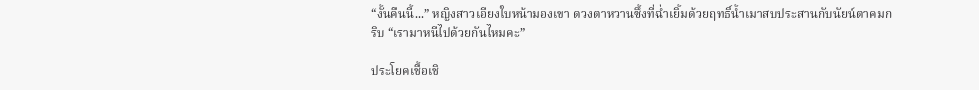“งั้นคืนนี้...” หญิงสาวเอียงใบหน้ามองเขา ดวงตาหวานซึ้งที่ฉ่ำเยิ้มด้วยฤทธิ์น้ำเมาสบประสานกับนัยน์ตาคมกริบ “เรามาหนีไปด้วยกันไหมคะ”

ประโยคเชื้อเชิ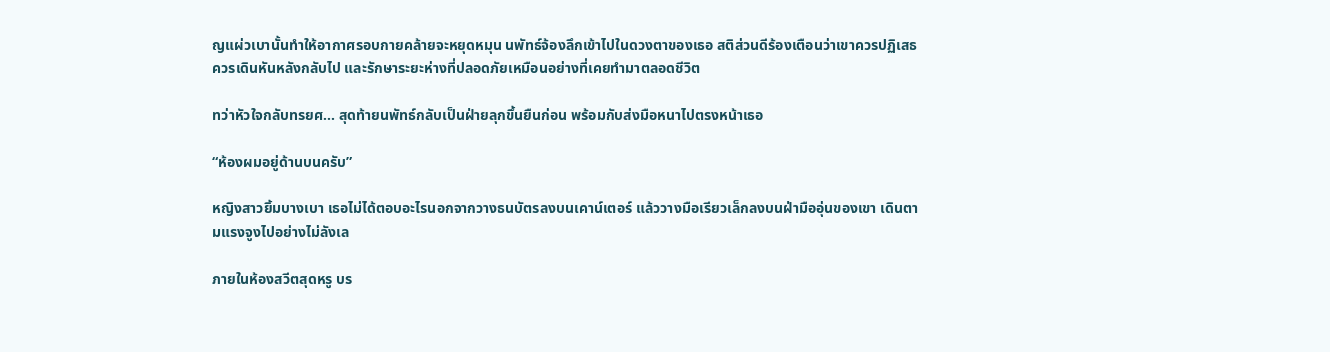ญแผ่วเบานั้นทำให้อากาศรอบกายคล้ายจะหยุดหมุน นพัทธ์จ้องลึกเข้าไปในดวงตาของเธอ สติส่วนดีร้องเตือนว่าเขาควรปฏิเสธ ควรเดินหันหลังกลับไป และรักษาระยะห่างที่ปลอดภัยเหมือนอย่างที่เคยทำมาตลอดชีวิต

ทว่าหัวใจกลับทรยศ... สุดท้ายนพัทธ์กลับเป็นฝ่ายลุกขึ้นยืนก่อน พร้อมกับส่งมือหนาไปตรงหน้าเธอ

“ห้องผมอยู่ด้านบนครับ”

หญิงสาวยิ้มบางเบา เธอไม่ได้ตอบอะไรนอกจากวางธนบัตรลงบนเคาน์เตอร์ แล้ววางมือเรียวเล็กลงบนฝ่ามืออุ่นของเขา เดินตามแรงจูงไปอย่างไม่ลังเล

ภายในห้องสวีตสุดหรู บร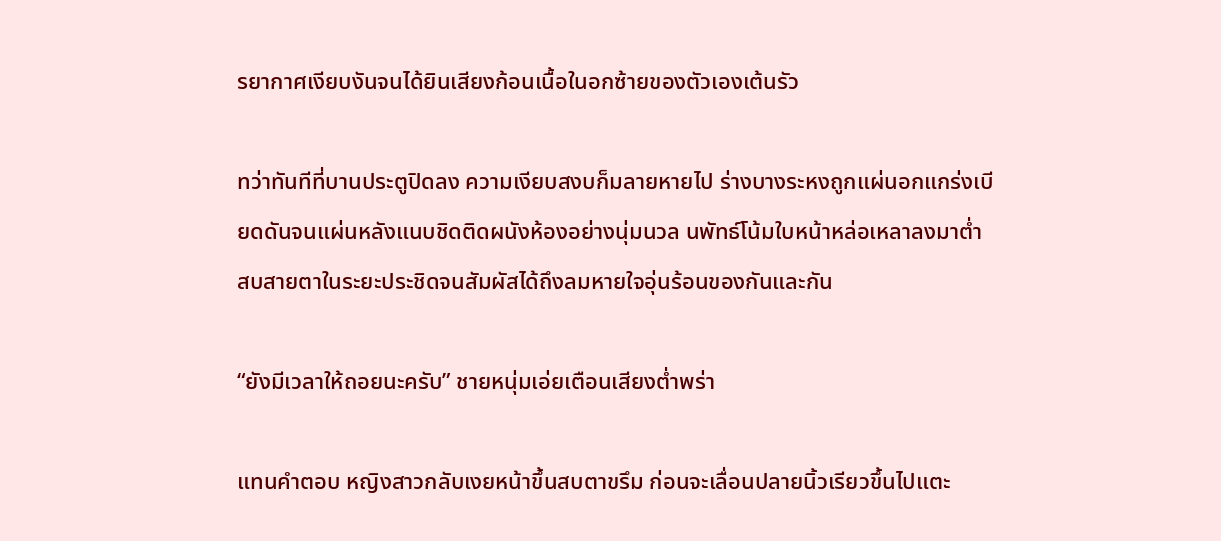รยากาศเงียบงันจนได้ยินเสียงก้อนเนื้อในอกซ้ายของตัวเองเต้นรัว

ทว่าทันทีที่บานประตูปิดลง ความเงียบสงบก็มลายหายไป ร่างบางระหงถูกแผ่นอกแกร่งเบียดดันจนแผ่นหลังแนบชิดติดผนังห้องอย่างนุ่มนวล นพัทธ์โน้มใบหน้าหล่อเหลาลงมาต่ำ สบสายตาในระยะประชิดจนสัมผัสได้ถึงลมหายใจอุ่นร้อนของกันและกัน

“ยังมีเวลาให้ถอยนะครับ” ชายหนุ่มเอ่ยเตือนเสียงต่ำพร่า

แทนคำตอบ หญิงสาวกลับเงยหน้าขึ้นสบตาขรึม ก่อนจะเลื่อนปลายนิ้วเรียวขึ้นไปแตะ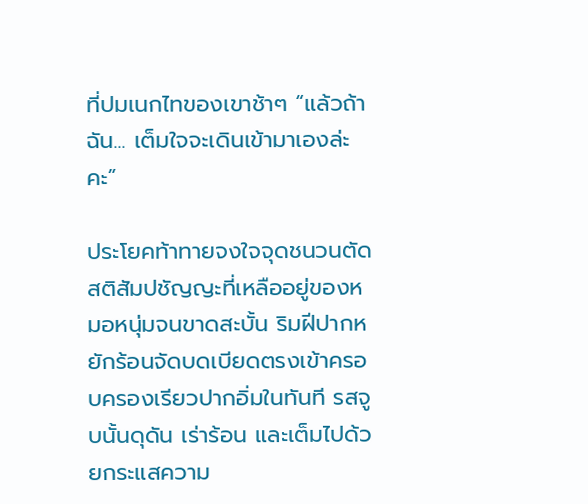ที่ปมเนกไทของเขาช้าๆ “แล้วถ้าฉัน... เต็มใจจะเดินเข้ามาเองล่ะคะ”

ประโยคท้าทายจงใจจุดชนวนตัดสติสัมปชัญญะที่เหลืออยู่ของหมอหนุ่มจนขาดสะบั้น ริมฝีปากหยักร้อนจัดบดเบียดตรงเข้าครอบครองเรียวปากอิ่มในทันที รสจูบนั้นดุดัน เร่าร้อน และเต็มไปด้วยกระแสความ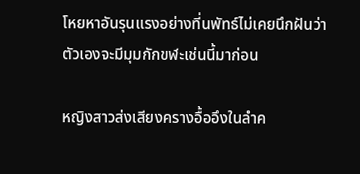โหยหาอันรุนแรงอย่างที่นพัทธ์ไม่เคยนึกฝันว่าตัวเองจะมีมุมกักขฬะเช่นนี้มาก่อน

หญิงสาวส่งเสียงครางอื้ออึงในลำค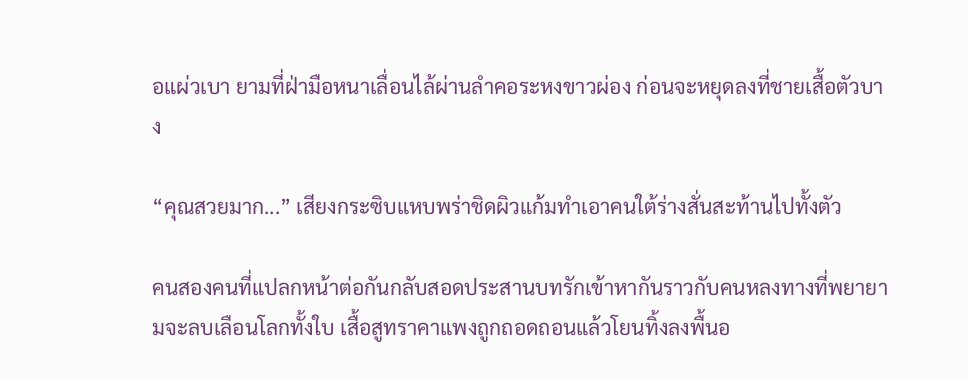อแผ่วเบา ยามที่ฝ่ามือหนาเลื่อนไล้ผ่านลำคอระหงขาวผ่อง ก่อนจะหยุดลงที่ชายเสื้อตัวบาง

“คุณสวยมาก...” เสียงกระซิบแหบพร่าชิดผิวแก้มทำเอาคนใต้ร่างสั่นสะท้านไปทั้งตัว

คนสองคนที่แปลกหน้าต่อกันกลับสอดประสานบทรักเข้าหากันราวกับคนหลงทางที่พยายามจะลบเลือนโลกทั้งใบ เสื้อสูทราคาแพงถูกถอดถอนแล้วโยนทิ้งลงพื้นอ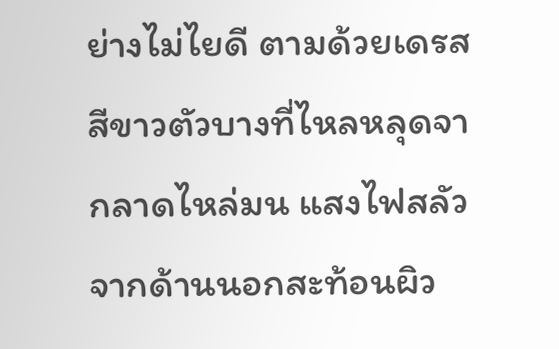ย่างไม่ไยดี ตามด้วยเดรสสีขาวตัวบางที่ไหลหลุดจากลาดไหล่มน แสงไฟสลัวจากด้านนอกสะท้อนผิว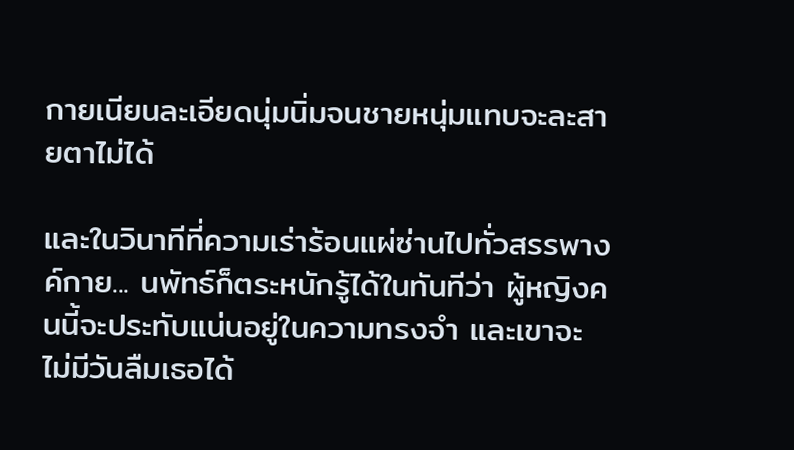กายเนียนละเอียดนุ่มนิ่มจนชายหนุ่มแทบจะละสายตาไม่ได้

และในวินาทีที่ความเร่าร้อนแผ่ซ่านไปทั่วสรรพางค์กาย... นพัทธ์ก็ตระหนักรู้ได้ในทันทีว่า ผู้หญิงคนนี้จะประทับแน่นอยู่ในความทรงจำ และเขาจะไม่มีวันลืมเธอได้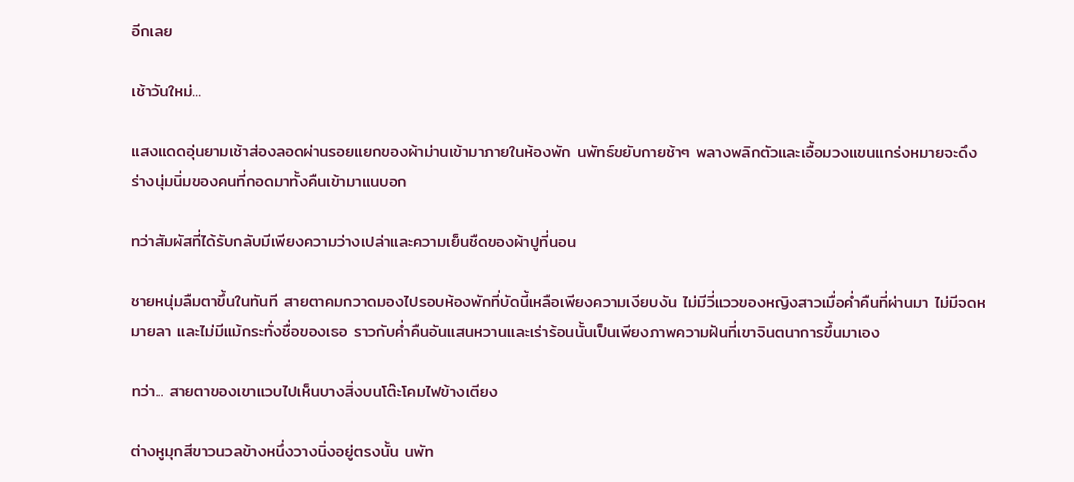อีกเลย

เช้าวันใหม่...

แสงแดดอุ่นยามเช้าส่องลอดผ่านรอยแยกของผ้าม่านเข้ามาภายในห้องพัก นพัทธ์ขยับกายช้าๆ พลางพลิกตัวและเอื้อมวงแขนแกร่งหมายจะดึงร่างนุ่มนิ่มของคนที่กอดมาทั้งคืนเข้ามาแนบอก

ทว่าสัมผัสที่ได้รับกลับมีเพียงความว่างเปล่าและความเย็นชืดของผ้าปูที่นอน

ชายหนุ่มลืมตาขึ้นในทันที สายตาคมกวาดมองไปรอบห้องพักที่บัดนี้เหลือเพียงความเงียบงัน ไม่มีวี่แววของหญิงสาวเมื่อค่ำคืนที่ผ่านมา ไม่มีจดหมายลา และไม่มีแม้กระทั่งชื่อของเธอ ราวกับค่ำคืนอันแสนหวานและเร่าร้อนนั้นเป็นเพียงภาพความฝันที่เขาจินตนาการขึ้นมาเอง

ทว่า... สายตาของเขาแวบไปเห็นบางสิ่งบนโต๊ะโคมไฟข้างเตียง

ต่างหูมุกสีขาวนวลข้างหนึ่งวางนิ่งอยู่ตรงนั้น นพัท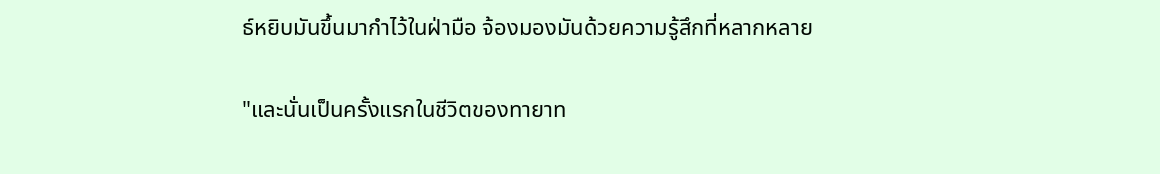ธ์หยิบมันขึ้นมากำไว้ในฝ่ามือ จ้องมองมันด้วยความรู้สึกที่หลากหลาย

"และนั่นเป็นครั้งแรกในชีวิตของทายาท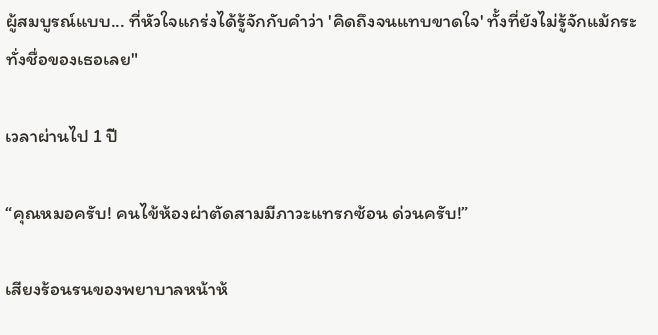ผู้สมบูรณ์แบบ... ที่หัวใจแกร่งได้รู้จักกับคำว่า 'คิดถึงจนแทบขาดใจ' ทั้งที่ยังไม่รู้จักแม้กระทั่งชื่อของเธอเลย"

เวลาผ่านไป 1 ปี

“คุณหมอครับ! คนไข้ห้องผ่าตัดสามมีภาวะแทรกซ้อน ด่วนครับ!”

เสียงร้อนรนของพยาบาลหน้าห้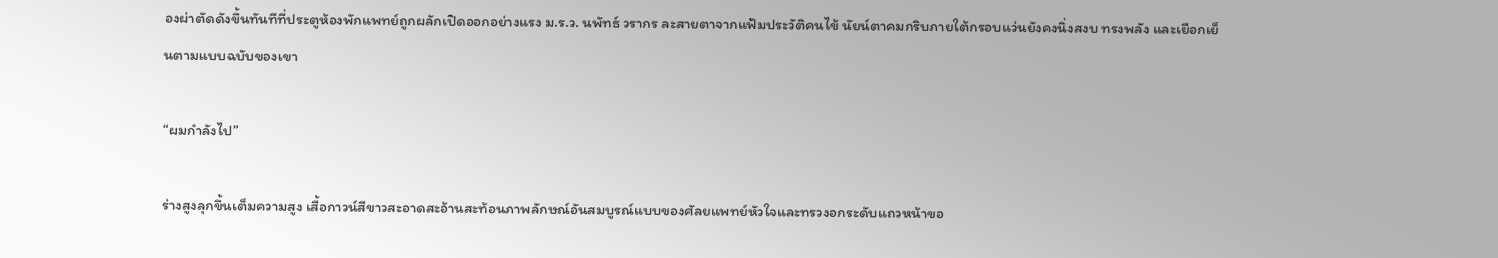องผ่าตัดดังขึ้นทันทีที่ประตูห้องพักแพทย์ถูกผลักเปิดออกอย่างแรง ม.ร.ว. นพัทธ์ วรากร ละสายตาจากแฟ้มประวัติคนไข้ นัยน์ตาคมกริบภายใต้กรอบแว่นยังคงนิ่งสงบ ทรงพลัง และเยือกเย็นตามแบบฉบับของเขา

“ผมกำลังไป”

ร่างสูงลุกขึ้นเต็มความสูง เสื้อกาวน์สีขาวสะอาดสะอ้านสะท้อนภาพลักษณ์อันสมบูรณ์แบบของศัลยแพทย์หัวใจและทรวงอกระดับแถวหน้าขอ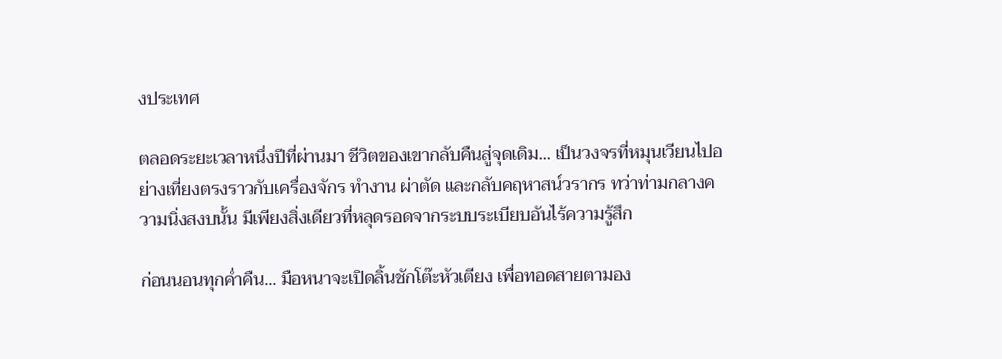งประเทศ

ตลอดระยะเวลาหนึ่งปีที่ผ่านมา ชีวิตของเขากลับคืนสู่จุดเดิม... เป็นวงจรที่หมุนเวียนไปอย่างเที่ยงตรงราวกับเครื่องจักร ทำงาน ผ่าตัด และกลับคฤหาสน์วรากร ทว่าท่ามกลางความนิ่งสงบนั้น มีเพียงสิ่งเดียวที่หลุดรอดจากระบบระเบียบอันไร้ความรู้สึก

ก่อนนอนทุกค่ำคืน... มือหนาจะเปิดลิ้นชักโต๊ะหัวเตียง เพื่อทอดสายตามอง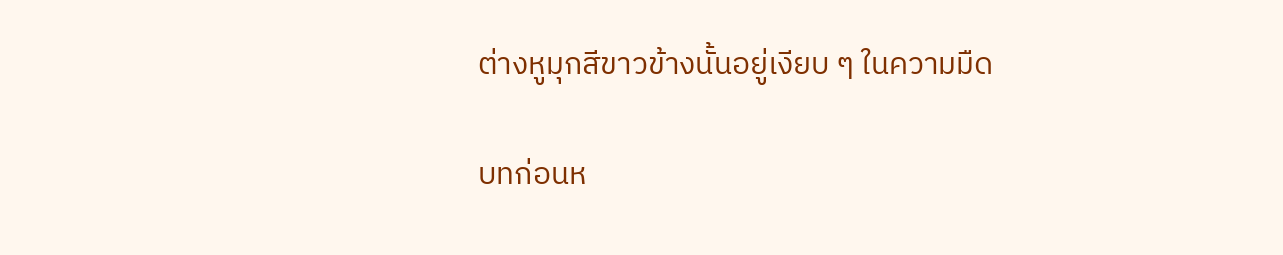ต่างหูมุกสีขาวข้างนั้นอยู่เงียบ ๆ ในความมืด

บทก่อนห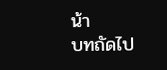น้า
บทถัดไป